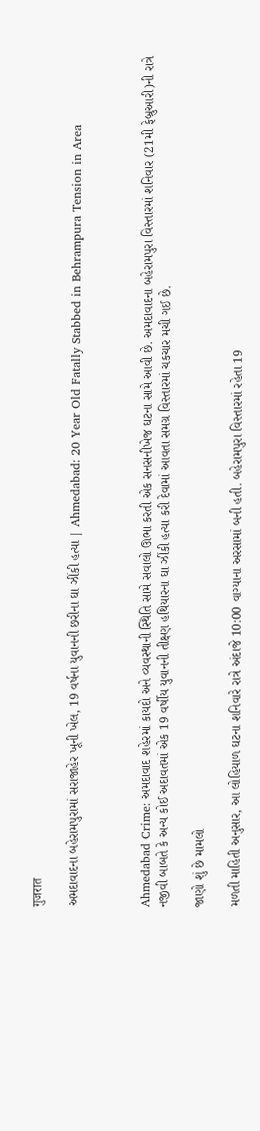गुजरात

અમદાવાદના બહેરામપુરામાં સરાજાહેર ખૂની ખેલ, 19 વર્ષના યુવાનની છરીના ઘા ઝીંકી હત્યા | Ahmedabad: 20 Year Old Fatally Stabbed in Behrampura Tension in Area



Ahmedabad Crime: અમદાવાદ શહેરમાં કાયદો અને વ્યવસ્થાની સ્થિતિ સામે સવાલો ઊભા કરતી એક સનસનીખેજ ઘટના સામે આવી છે. અમદાવાદના બહેરામપુરા વિસ્તારમાં શનિવાર (21મી ફેબ્રુઆરી)ની રાત્રે નજીવી બાબતે કે અન્ય કોઈ અદાવતમાં એક 19 વર્ષીય યુવાનની તીક્ષ્ણ હથિયારના ઘા ઝીંકી હત્યા કરી દેવામાં આવતા સમગ્ર વિસ્તારમાં ચકચાર મચી ગઈ છે.

જાણો શું છે મામલો

મળતી માહિતી અનુસાર, આ લોહિયાળ ઘટના શનિવારે રાત્રે અંદાજે 10:00 વાગ્યાના અરસામાં બની હતી. બહેરામપુરા વિસ્તારમાં રહેતા 19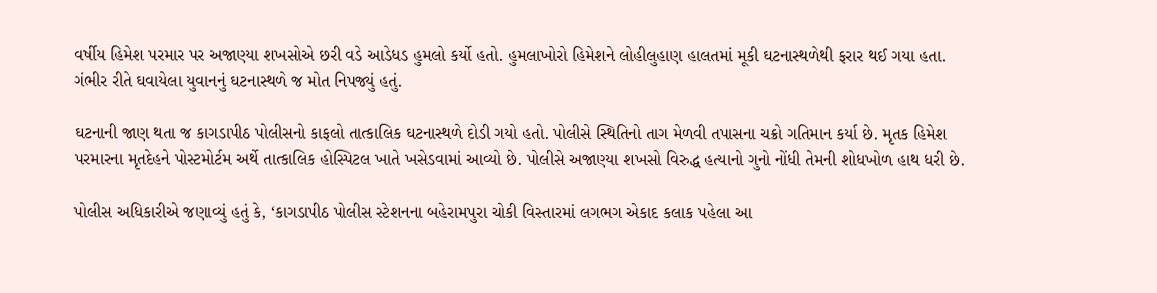વર્ષીય હિમેશ પરમાર પર અજાણ્યા શખસોએ છરી વડે આડેધડ હુમલો કર્યો હતો. હુમલાખોરો હિમેશને લોહીલુહાણ હાલતમાં મૂકી ઘટનાસ્થળેથી ફરાર થઈ ગયા હતા. ગંભીર રીતે ઘવાયેલા યુવાનનું ઘટનાસ્થળે જ મોત નિપજ્યું હતું.

ઘટનાની જાણ થતા જ કાગડાપીઠ પોલીસનો કાફલો તાત્કાલિક ઘટનાસ્થળે દોડી ગયો હતો. પોલીસે સ્થિતિનો તાગ મેળવી તપાસના ચક્રો ગતિમાન કર્યા છે. મૃતક હિમેશ પરમારના મૃતદેહને પોસ્ટમોર્ટમ અર્થે તાત્કાલિક હોસ્પિટલ ખાતે ખસેડવામાં આવ્યો છે. પોલીસે અજાણ્યા શખસો વિરુદ્ધ હત્યાનો ગુનો નોંધી તેમની શોધખોળ હાથ ધરી છે.

પોલીસ અધિકારીએ જણાવ્યું હતું કે, ‘કાગડાપીઠ પોલીસ સ્ટેશનના બહેરામપુરા ચોકી વિસ્તારમાં લગભગ એકાદ કલાક પહેલા આ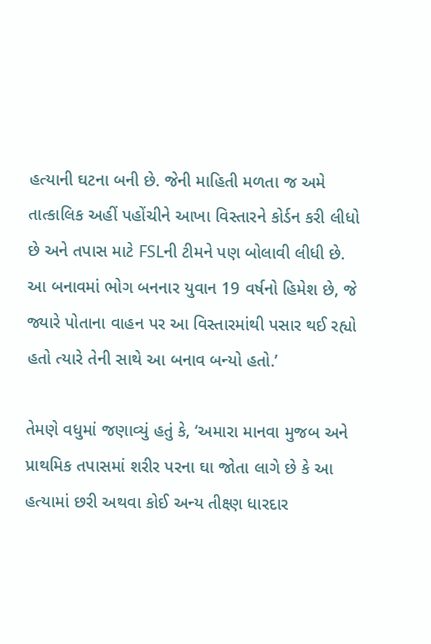હત્યાની ઘટના બની છે. જેની માહિતી મળતા જ અમે તાત્કાલિક અહીં પહોંચીને આખા વિસ્તારને કોર્ડન કરી લીધો છે અને તપાસ માટે FSLની ટીમને પણ બોલાવી લીધી છે. આ બનાવમાં ભોગ બનનાર યુવાન 19 વર્ષનો હિમેશ છે, જે જ્યારે પોતાના વાહન પર આ વિસ્તારમાંથી પસાર થઈ રહ્યો હતો ત્યારે તેની સાથે આ બનાવ બન્યો હતો.’

તેમણે વધુમાં જણાવ્યું હતું કે, ‘અમારા માનવા મુજબ અને પ્રાથમિક તપાસમાં શરીર પરના ઘા જોતા લાગે છે કે આ હત્યામાં છરી અથવા કોઈ અન્ય તીક્ષ્ણ ધારદાર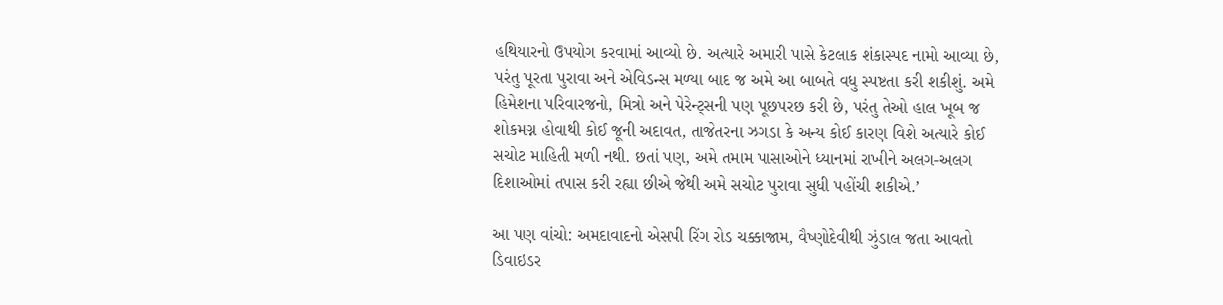હથિયારનો ઉપયોગ કરવામાં આવ્યો છે. અત્યારે અમારી પાસે કેટલાક શંકાસ્પદ નામો આવ્યા છે, પરંતુ પૂરતા પુરાવા અને એવિડન્સ મળ્યા બાદ જ અમે આ બાબતે વધુ સ્પષ્ટતા કરી શકીશું. અમે હિમેશના પરિવારજનો, મિત્રો અને પેરેન્ટ્સની પણ પૂછપરછ કરી છે, પરંતુ તેઓ હાલ ખૂબ જ શોકમગ્ન હોવાથી કોઈ જૂની અદાવત, તાજેતરના ઝગડા કે અન્ય કોઈ કારણ વિશે અત્યારે કોઈ સચોટ માહિતી મળી નથી. છતાં પણ, અમે તમામ પાસાઓને ધ્યાનમાં રાખીને અલગ-અલગ દિશાઓમાં તપાસ કરી રહ્યા છીએ જેથી અમે સચોટ પુરાવા સુધી પહોંચી શકીએ.’

આ પણ વાંચો: અમદાવાદનો એસપી રિંગ રોડ ચક્કાજામ, વૈષ્ણોદેવીથી ઝુંડાલ જતા આવતો ડિવાઇડર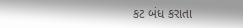કટ બંધ કરાતા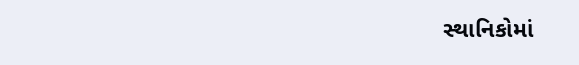સ્થાનિકોમાં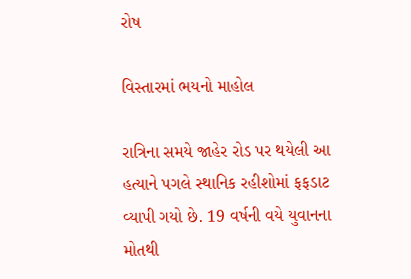રોષ

વિસ્તારમાં ભયનો માહોલ

રાત્રિના સમયે જાહેર રોડ પર થયેલી આ હત્યાને પગલે સ્થાનિક રહીશોમાં ફફડાટ વ્યાપી ગયો છે. 19 વર્ષની વયે યુવાનના મોતથી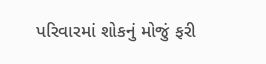પરિવારમાં શોકનું મોજું ફરી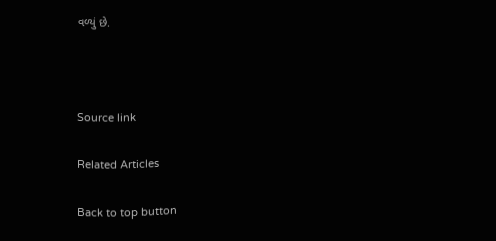વળ્યું છે.



Source link

Related Articles

Back to top button